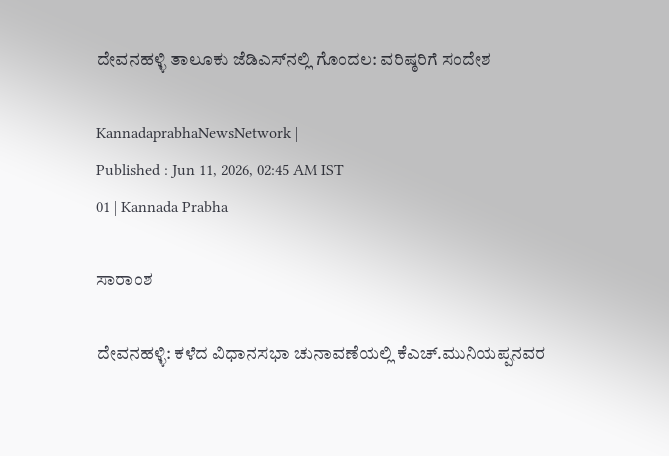ದೇವನಹಳ್ಳಿ ತಾಲೂಕು ಜೆಡಿಎಸ್‌ನಲ್ಲಿ ಗೊಂದಲ: ವರಿಷ್ಠರಿಗೆ ಸಂದೇಶ

KannadaprabhaNewsNetwork |
Published : Jun 11, 2026, 02:45 AM IST
01 | Kannada Prabha

ಸಾರಾಂಶ

ದೇವನಹಳ್ಳಿ: ಕಳೆದ ವಿಧಾನಸಭಾ ಚುನಾವಣೆಯಲ್ಲಿ ಕೆಎಚ್.ಮುನಿಯಪ್ಪನವರ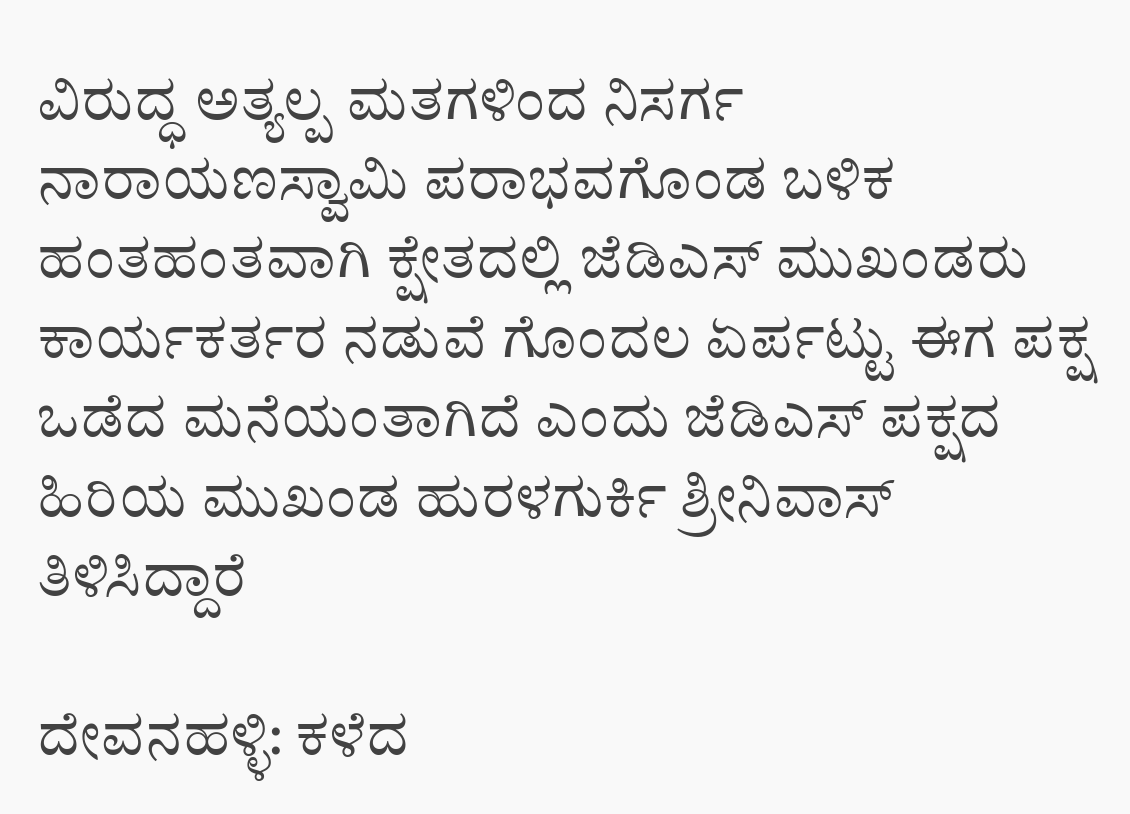ವಿರುದ್ಧ ಅತ್ಯಲ್ಪ ಮತಗಳಿಂದ ನಿಸರ್ಗ ನಾರಾಯಣಸ್ವಾಮಿ ಪರಾಭವಗೊಂಡ ಬಳಿಕ ಹಂತಹಂತವಾಗಿ ಕ್ಷೇತದಲ್ಲಿ ಜೆಡಿಎಸ್ ಮುಖಂಡರು ಕಾರ್ಯಕರ್ತರ ನಡುವೆ ಗೊಂದಲ ಏರ್ಪಟ್ಟು ಈಗ ಪಕ್ಷ ಒಡೆದ ಮನೆಯಂತಾಗಿದೆ ಎಂದು ಜೆಡಿಎಸ್‌ ಪಕ್ಷದ ಹಿರಿಯ ಮುಖಂಡ ಹುರಳಗುರ್ಕಿ ಶ್ರೀನಿವಾಸ್ ತಿಳಿಸಿದ್ದಾರೆ

ದೇವನಹಳ್ಳಿ: ಕಳೆದ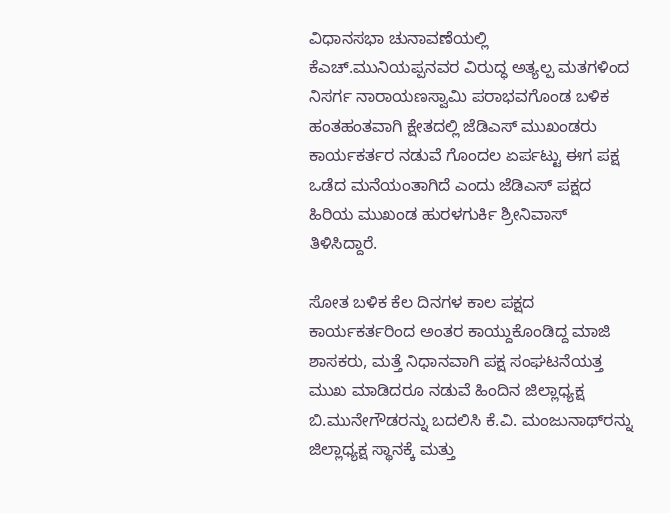ವಿಧಾನಸಭಾ ಚುನಾವಣೆಯಲ್ಲಿ ಕೆಎಚ್.ಮುನಿಯಪ್ಪನವರ ವಿರುದ್ಧ ಅತ್ಯಲ್ಪ ಮತಗಳಿಂದ ನಿಸರ್ಗ ನಾರಾಯಣಸ್ವಾಮಿ ಪರಾಭವಗೊಂಡ ಬಳಿಕ ಹಂತಹಂತವಾಗಿ ಕ್ಷೇತದಲ್ಲಿ ಜೆಡಿಎಸ್ ಮುಖಂಡರು ಕಾರ್ಯಕರ್ತರ ನಡುವೆ ಗೊಂದಲ ಏರ್ಪಟ್ಟು ಈಗ ಪಕ್ಷ ಒಡೆದ ಮನೆಯಂತಾಗಿದೆ ಎಂದು ಜೆಡಿಎಸ್‌ ಪಕ್ಷದ ಹಿರಿಯ ಮುಖಂಡ ಹುರಳಗುರ್ಕಿ ಶ್ರೀನಿವಾಸ್ ತಿಳಿಸಿದ್ದಾರೆ.

ಸೋತ ಬಳಿಕ ಕೆಲ ದಿನಗಳ ಕಾಲ ಪಕ್ಷದ ಕಾರ್ಯಕರ್ತರಿಂದ ಅಂತರ ಕಾಯ್ದುಕೊಂಡಿದ್ದ ಮಾಜಿ ಶಾಸಕರು, ಮತ್ತೆ ನಿಧಾನವಾಗಿ ಪಕ್ಷ ಸಂಘಟನೆಯತ್ತ ಮುಖ ಮಾಡಿದರೂ ನಡುವೆ ಹಿಂದಿನ ಜಿಲ್ಲಾಧ್ಯಕ್ಷ ಬಿ.ಮುನೇಗೌಡರನ್ನು ಬದಲಿಸಿ ಕೆ.ವಿ. ಮಂಜುನಾಥ್‌ರನ್ನು ಜಿಲ್ಲಾಧ್ಯಕ್ಷ ಸ್ಥಾನಕ್ಕೆ ಮತ್ತು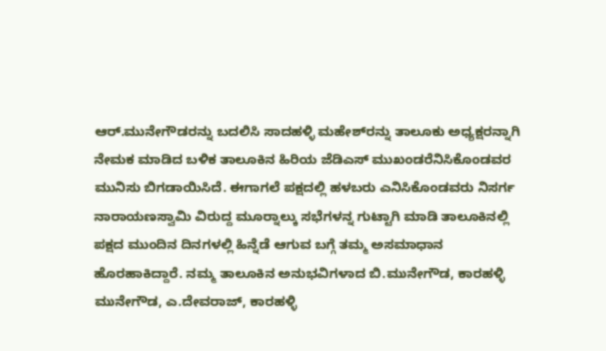ಆರ್.ಮುನೇಗೌಡರನ್ನು ಬದಲಿಸಿ ಸಾದಹಳ್ಳಿ ಮಹೇಶ್‌ರನ್ನು ತಾಲೂಕು ಅಧ್ಯಕ್ಷರನ್ನಾಗಿ ನೇಮಕ ಮಾಡಿದ ಬಳಿಕ ತಾಲೂಕಿನ ಹಿರಿಯ ಜೆಡಿಎಸ್ ಮುಖಂಡರೆನಿಸಿಕೊಂಡವರ ಮುನಿಸು ಬಿಗಡಾಯಿಸಿದೆ. ಈಗಾಗಲೆ ಪಕ್ಷದಲ್ಲಿ ಹಳಬರು ಎನಿಸಿಕೊಂಡವರು ನಿಸರ್ಗ ನಾರಾಯಣಸ್ವಾಮಿ ವಿರುದ್ದ ಮೂರ್‍ನಾಲ್ಕು ಸಭೆಗಳನ್ನ ಗುಟ್ಟಾಗಿ ಮಾಡಿ ತಾಲೂಕಿನಲ್ಲಿ ಪಕ್ಷದ ಮುಂದಿನ ದಿನಗಳಲ್ಲಿ ಹಿನ್ನೆಡೆ ಆಗುವ ಬಗ್ಗೆ ತಮ್ಮ ಅಸಮಾಧಾನ ಹೊರಹಾಕಿದ್ದಾರೆ. ನಮ್ಮ ತಾಲೂಕಿನ ಅನುಭವಿಗಳಾದ ಬಿ.ಮುನೇಗೌಡ, ಕಾರಹಳ್ಳಿ ಮುನೇಗೌಡ, ಎ.ದೇವರಾಜ್, ಕಾರಹಳ್ಳಿ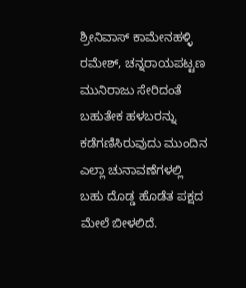ಶ್ರೀನಿವಾಸ್ ಕಾಮೇನಹಳ್ಳಿ ರಮೇಶ್, ಚನ್ನರಾಯಪಟ್ಟಣ ಮುನಿರಾಜು ಸೇರಿದಂತೆ ಬಹುತೇಕ ಹಳಬರನ್ನು ಕಡೆಗಣಿಸಿರುವುದು ಮುಂದಿನ ಎಲ್ಲಾ ಚುನಾವಣೆಗಳಲ್ಲಿ ಬಹು ದೊಡ್ಡ ಹೊಡೆತ ಪಕ್ಷದ ಮೇಲೆ ಬೀಳಲಿದೆ.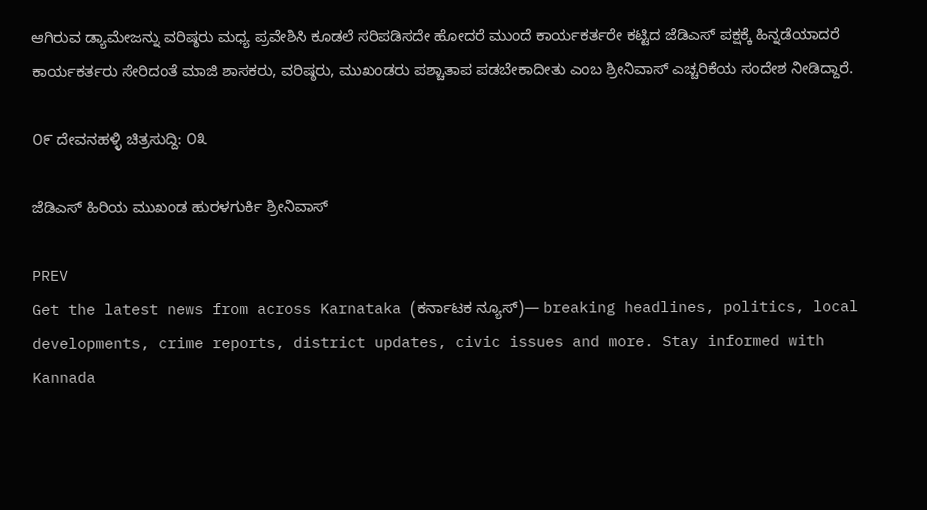ಆಗಿರುವ ಡ್ಯಾಮೇಜನ್ನು ವರಿಷ್ಠರು ಮಧ್ಯ ಪ್ರವೇಶಿಸಿ ಕೂಡಲೆ ಸರಿಪಡಿಸದೇ ಹೋದರೆ ಮುಂದೆ ಕಾರ್ಯಕರ್ತರೇ ಕಟ್ಟಿದ ಜೆಡಿಎಸ್ ಪಕ್ಷಕ್ಕೆ ಹಿನ್ನಡೆಯಾದರೆ ಕಾರ್ಯಕರ್ತರು ಸೇರಿದಂತೆ ಮಾಜಿ ಶಾಸಕರು, ವರಿಷ್ಠರು, ಮುಖಂಡರು ಪಶ್ಚಾತಾಪ ಪಡಬೇಕಾದೀತು ಎಂಬ ಶ್ರೀನಿವಾಸ್‌ ಎಚ್ಚರಿಕೆಯ ಸಂದೇಶ ನೀಡಿದ್ದಾರೆ.

೦೯ ದೇವನಹಳ್ಳಿ ಚಿತ್ರಸುದ್ದಿ: ೦೩

ಜೆಡಿಎಸ್‌ ಹಿರಿಯ ಮುಖಂಡ ಹುರಳಗುರ್ಕಿ ಶ್ರೀನಿವಾಸ್

PREV
Get the latest news from across Karnataka (ಕರ್ನಾಟಕ ನ್ಯೂಸ್)— breaking headlines, politics, local developments, crime reports, district updates, civic issues and more. Stay informed with Kannada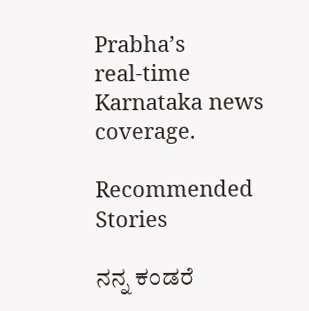Prabha’s real‑time Karnataka news coverage.

Recommended Stories

ನನ್ನ ಕಂಡರೆ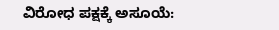ವಿರೋಧ ಪಕ್ಷಕ್ಕೆ ಅಸೂಯೆ: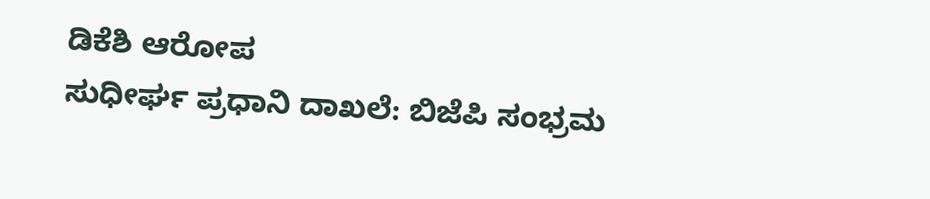ಡಿಕೆಶಿ ಆರೋಪ
ಸುಧೀರ್ಘ ಪ್ರಧಾನಿ ದಾಖಲೆ: ಬಿಜೆಪಿ ಸಂಭ್ರಮ